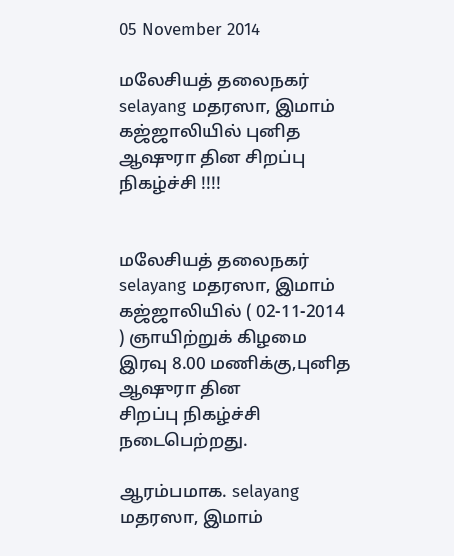05 November 2014

மலேசியத் தலைநகர் selayang மதரஸா, இமாம் கஜ்ஜாலியில் புனித ஆஷுரா தின சிறப்பு நிகழ்ச்சி !!!!


மலேசியத் தலைநகர் selayang மதரஸா, இமாம்
கஜ்ஜாலியில் ( 02-11-2014 ) ஞாயிற்றுக் கிழமை
இரவு 8.00 மணிக்கு,புனித ஆஷுரா தின
சிறப்பு நிகழ்ச்சி நடைபெற்றது.

ஆரம்பமாக. selayang மதரஸா, இமாம்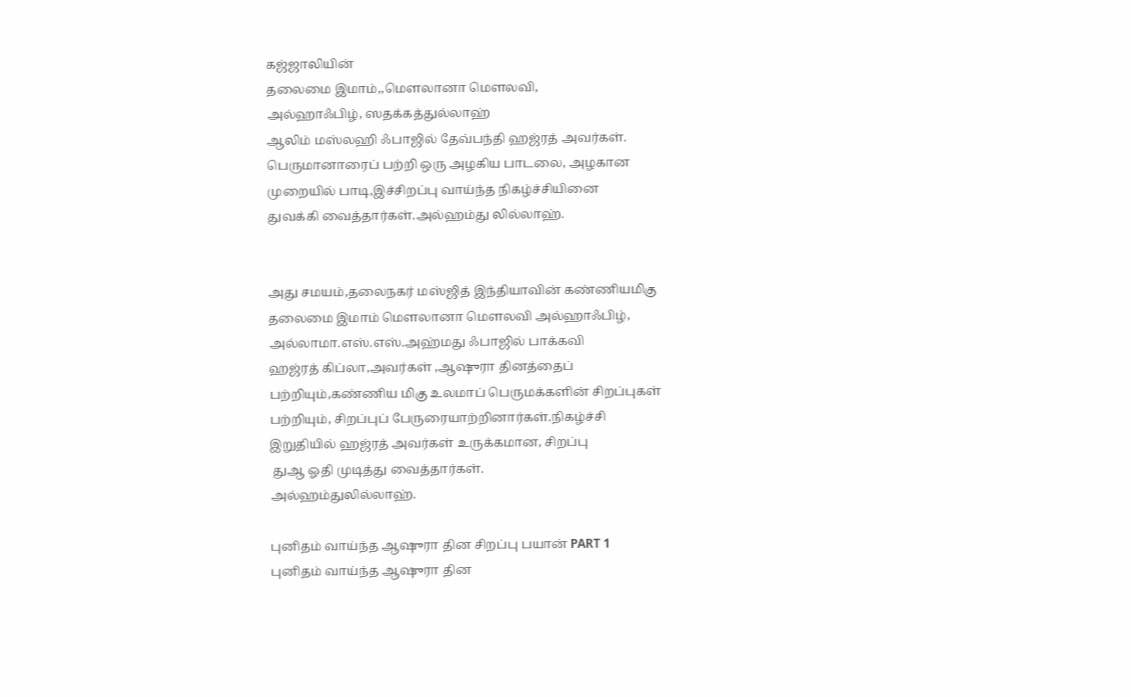கஜ்ஜாலியின்
தலைமை இமாம்,,மௌலானா மௌலவி,
அல்ஹாஃபிழ், ஸதக்கத்துல்லாஹ்
ஆலிம் மஸ்லஹி ஃபாஜில் தேவ்பந்தி ஹஜ்ரத் அவர்கள்.
பெருமானாரைப் பற்றி ஒரு அழகிய பாடலை, அழகான
முறையில் பாடி,இச்சிறப்பு வாய்ந்த நிகழ்ச்சியினை
துவக்கி வைத்தார்கள்.அல்ஹம்து லில்லாஹ்.


அது சமயம்,தலைநகர் மஸ்ஜித் இந்தியாவின் கண்ணியமிகு
தலைமை இமாம் மௌலானா மௌலவி அல்ஹாஃபிழ்,
அல்லாமா.எஸ்.எஸ்.அஹ்மது ஃபாஜில் பாக்கவி
ஹஜ்ரத் கிப்லா,அவர்கள் ,ஆஷுரா தினத்தைப்
பற்றியும்,கண்ணிய மிகு உலமாப் பெருமக்களின் சிறப்புகள்
பற்றியும், சிறப்புப் பேருரையாற்றினார்கள்.நிகழ்ச்சி
இறுதியில் ஹஜ்ரத் அவர்கள் உருக்கமான, சிறப்பு
 துஆ ஓதி முடித்து வைத்தார்கள்.
அல்ஹம்துலில்லாஹ்.

புனிதம் வாய்ந்த ஆஷுரா தின சிறப்பு பயான் PART 1
புனிதம் வாய்ந்த ஆஷுரா தின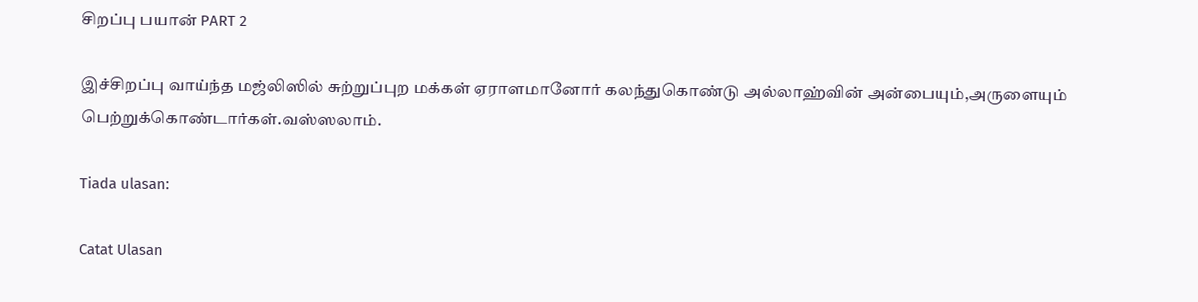சிறப்பு பயான் PART 2

இச்சிறப்பு வாய்ந்த மஜ்லிஸில் சுற்றுப்புற மக்கள் ஏராளமானோர் கலந்துகொண்டு அல்லாஹ்வின் அன்பையும்,அருளையும் பெற்றுக்கொண்டார்கள்.வஸ்ஸலாம்.

Tiada ulasan:

Catat Ulasan